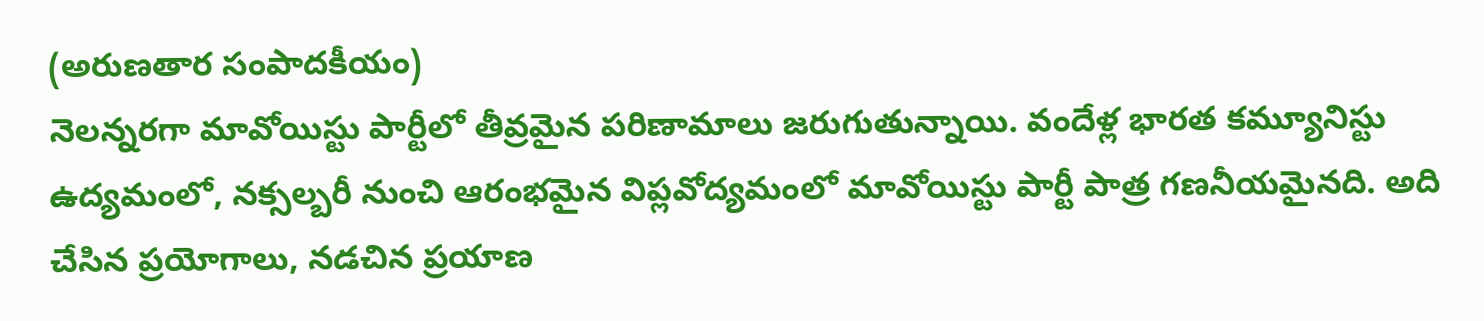(అరుణతార సంపాదకీయం)
నెలన్నరగా మావోయిస్టు పార్టీలో తీవ్రమైన పరిణామాలు జరుగుతున్నాయి. వందేళ్ల భారత కమ్యూనిస్టు ఉద్యమంలో, నక్సల్బరీ నుంచి ఆరంభమైన విప్లవోద్యమంలో మావోయిస్టు పార్టీ పాత్ర గణనీయమైనది. అది చేసిన ప్రయోగాలు, నడచిన ప్రయాణ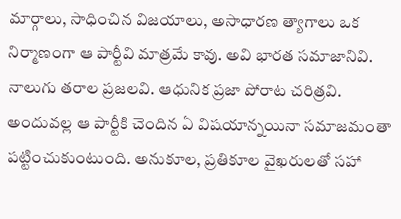మార్గాలు, సాధించిన విజయాలు, అసాధారణ త్యాగాలు ఒక నిర్మాణంగా ఆ పార్టీవి మాత్రమే కావు. అవి భారత సమాజానివి. నాలుగు తరాల ప్రజలవి. ఆధునిక ప్రజా పోరాట చరిత్రవి. అందువల్ల ఆ పార్టీకి చెందిన ఏ విషయాన్నయినా సమాజమంతా పట్టించుకుంటుంది. అనుకూల, ప్రతికూల వైఖరులతో సహా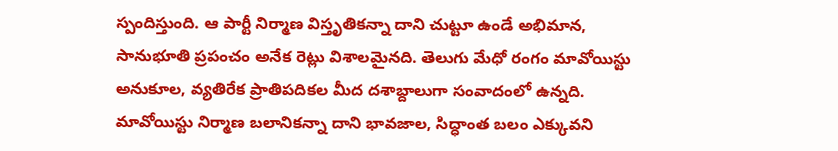స్పందిస్తుంది. ఆ పార్టీ నిర్మాణ విస్తృతికన్నా దాని చుట్టూ ఉండే అభిమాన, సానుభూతి ప్రపంచం అనేక రెట్లు విశాలమైనది. తెలుగు మేధో రంగం మావోయిస్టు అనుకూల, వ్యతిరేక ప్రాతిపదికల మీద దశాబ్దాలుగా సంవాదంలో ఉన్నది. మావోయిస్టు నిర్మాణ బలానికన్నా దాని భావజాల, సిద్ధాంత బలం ఎక్కువని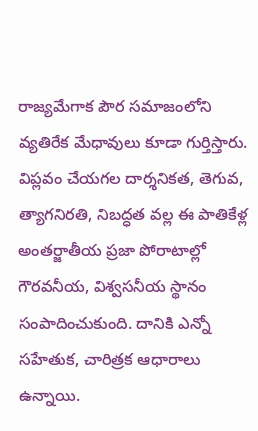రాజ్యమేగాక పౌర సమాజంలోని వ్యతిరేక మేధావులు కూడా గుర్తిస్తారు. విప్లవం చేయగల దార్శనికత, తెగువ, త్యాగనిరతి, నిబద్ధత వల్ల ఈ పాతికేళ్ల అంతర్జాతీయ ప్రజా పోరాటాల్లో గౌరవనీయ, విశ్వసనీయ స్థానం సంపాదించుకుంది. దానికి ఎన్నో సహేతుక, చారిత్రక ఆధారాలు ఉన్నాయి.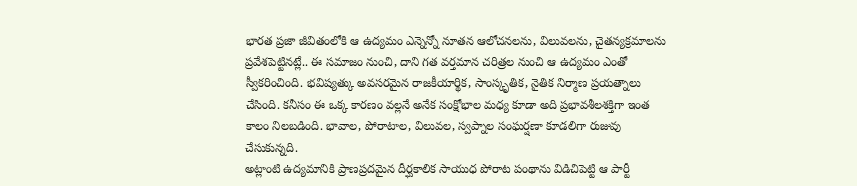భారత ప్రజా జీవితంలోకి ఆ ఉద్యమం ఎన్నెన్నో నూతన ఆలోచనలను, విలువలను, చైతన్యక్రమాలను ప్రవేశపెట్టినట్లే.. ఈ సమాజం నుంచి, దాని గత వర్తమాన చరిత్రల నుంచి ఆ ఉద్యమం ఎంతో స్వీకరించింది. భవిష్యత్కు అవసరమైన రాజకీయార్థిక, సాంస్కృతిక, నైతిక నిర్మాణ ప్రయత్నాలు చేసింది. కనీసం ఈ ఒక్క కారణం వల్లనే అనేక సంక్షోభాల మధ్య కూడా అది ప్రభావశీలశక్తిగా ఇంత కాలం నిలబడింది. భావాల, పోరాటాల, విలువల, స్వప్నాల సంఘర్షణా కూడలిగా రుజువు చేసుకున్నది.
అట్లాంటి ఉద్యమానికి ప్రాణప్రదమైన దీర్ఘకాలిక సాయుధ పోరాట పంథాను విడిచిపెట్టి ఆ పార్టీ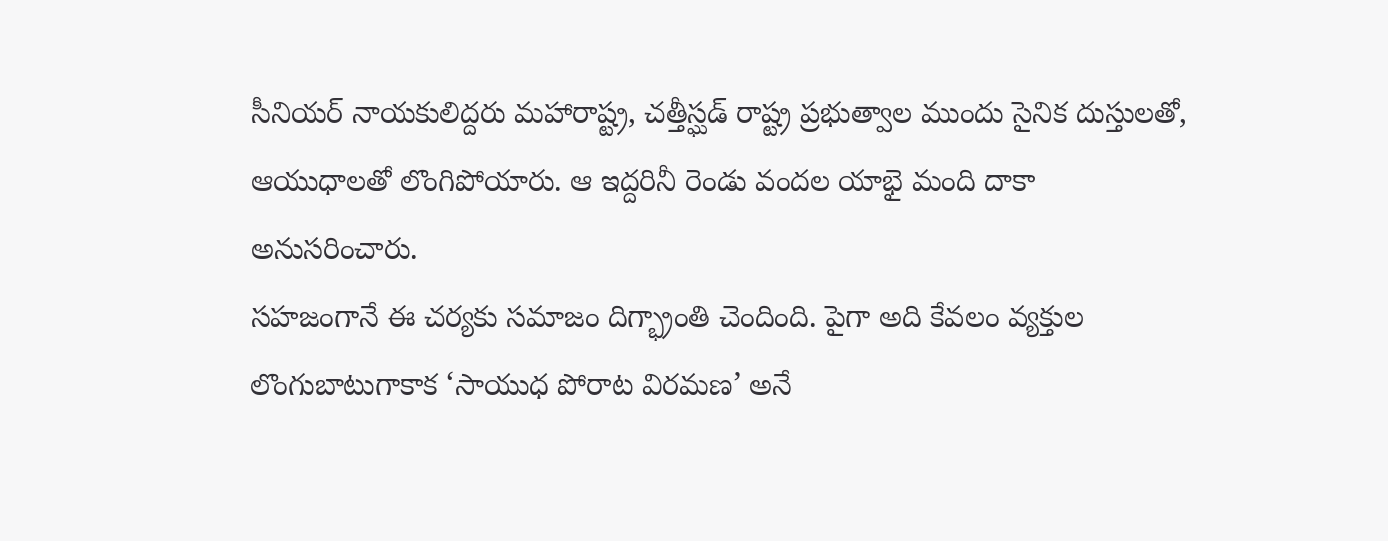సీనియర్ నాయకులిద్దరు మహారాష్ట్ర, చత్తీస్ఘడ్ రాష్ట్ర ప్రభుత్వాల ముందు సైనిక దుస్తులతో, ఆయుధాలతో లొంగిపోయారు. ఆ ఇద్దరినీ రెండు వందల యాభై మంది దాకా అనుసరించారు.
సహజంగానే ఈ చర్యకు సమాజం దిగ్భ్రాంతి చెందింది. పైగా అది కేవలం వ్యక్తుల లొంగుబాటుగాకాక ‘సాయుధ పోరాట విరమణ’ అనే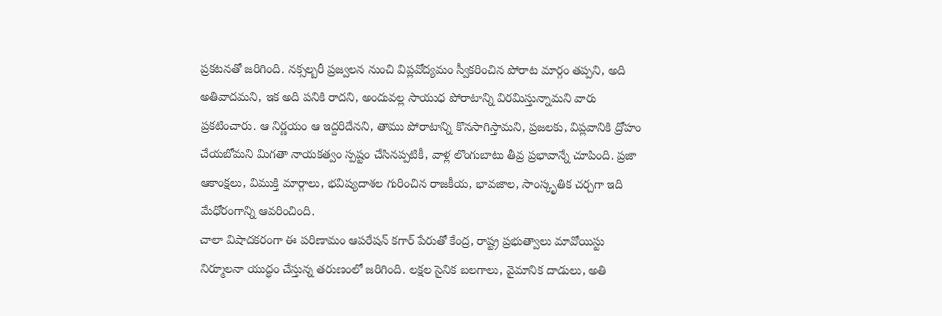ప్రకటనతో జరిగింది. నక్సల్బరీ ప్రజ్వలన నుంచి విప్లవోద్యమం స్వీకరించిన పోరాట మార్గం తప్పని, అది అతివాదమని, ఇక అది పనికి రాదని, అందువల్ల సాయుధ పోరాటాన్ని విరమిస్తున్నామని వారు ప్రకటించారు. ఆ నిర్ణయం ఆ ఇద్దరిదేనని, తాము పోరాటాన్ని కొనసాగిస్తామని, ప్రజలకు, విప్లవానికి ద్రోహం చేయబోమని మిగతా నాయకత్వం స్పష్టం చేసినప్పటికీ, వాళ్ల లొంగుబాటు తీవ్ర ప్రభావాన్నే చూపింది. ప్రజా ఆకాంక్షలు, విముక్తి మార్గాలు, భవిష్యదాశల గురించిన రాజకీయ, భావజాల, సాంస్కృతిక చర్చగా ఇది మేధోరంగాన్ని ఆవరించింది.
చాలా విషాదకరంగా ఈ పరిణామం ఆపరేషన్ కగార్ పేరుతో కేంద్ర, రాష్ట్ర ప్రభుత్వాలు మావోయిస్టు నిర్మూలనా యుద్ధం చేస్తున్న తరుణంలో జరిగింది. లక్షల సైనిక బలగాలు, వైమానిక దాడులు, అతి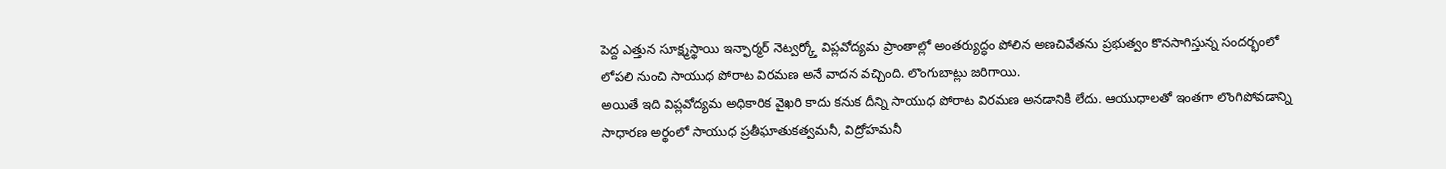పెద్ద ఎత్తున సూక్ష్మస్థాయి ఇన్ఫార్మర్ నెట్వర్క్తో విప్లవోద్యమ ప్రాంతాల్లో అంతర్యుద్ధం పోలిన అణచివేతను ప్రభుత్వం కొనసాగిస్తున్న సందర్భంలో లోపలి నుంచి సాయుధ పోరాట విరమణ అనే వాదన వచ్చింది. లొంగుబాట్లు జరిగాయి.
అయితే ఇది విప్లవోద్యమ అధికారిక వైఖరి కాదు కనుక దీన్ని సాయుధ పోరాట విరమణ అనడానికి లేదు. ఆయుధాలతో ఇంతగా లొంగిపోవడాన్ని సాధారణ అర్థంలో సాయుధ ప్రతీఘాతుకత్వమనీ, విద్రోహమనీ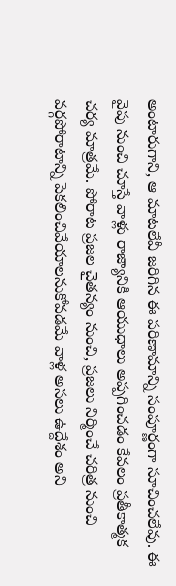అంటారుగాని, ఆ మాటలేవీ జరిగిన ఈ పరిణామాన్ని సంపూర్ణంగా సూచించలేవు. ఈ వైపు నుంచి చూస్తే వాళ్లు రాజ్యానికి ఆయుధాలు అప్పగించడం కేవలం ప్రతీకాత్మక చర్య మాత్రమే. పోరాట ప్రజల చైతన్యం నుంచి, ప్రజలు నిర్మించే చరిత్ర నుంచి వర్గపోరాటాన్ని పెకలించివేయాలనుకోవడమే వాళ్ల అసలు ఉద్దేశం అని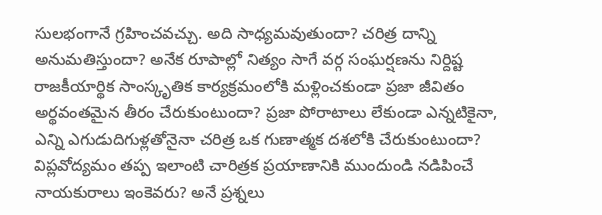సులభంగానే గ్రహించవచ్చు. అది సాధ్యమవుతుందా? చరిత్ర దాన్ని అనుమతిస్తుందా? అనేక రూపాల్లో నిత్యం సాగే వర్గ సంఘర్షణను నిర్దిష్ట రాజకీయార్థిక సాంస్కృతిక కార్యక్రమంలోకి మళ్లించకుండా ప్రజా జీవితం అర్థవంతమైన తీరం చేరుకుంటుందా? ప్రజా పోరాటాలు లేకుండా ఎన్నటికైనా, ఎన్ని ఎగుడుదిగుళ్లతోనైనా చరిత్ర ఒక గుణాత్మక దశలోకి చేరుకుంటుందా? విప్లవోద్యమం తప్ప ఇలాంటి చారిత్రక ప్రయాణానికి ముందుండి నడిపించే నాయకురాలు ఇంకెవరు? అనే ప్రశ్నలు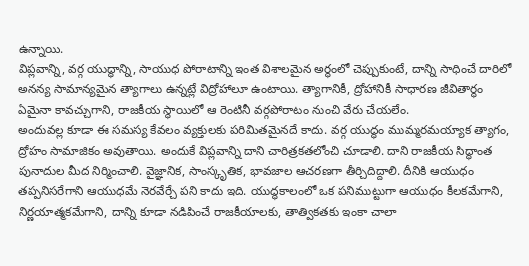ఉన్నాయి.
విప్లవాన్ని, వర్గ యుద్ధాన్ని, సాయుధ పోరాటాన్ని ఇంత విశాలమైన అర్థంలో చెప్పుకుంటే, దాన్ని సాధించే దారిలో అనన్య సామాన్యమైన త్యాగాలు ఉన్నట్లే విద్రోహాలూ ఉంటాయి. త్యాగానికీ, ద్రోహానికీ సాధారణ జీవితార్థం ఏమైనా కావచ్చుగాని, రాజకీయ స్థాయిలో ఆ రెంటినీ వర్గపోరాటం నుంచి వేరు చేయలేం.
అందువల్ల కూడా ఈ సమస్య కేవలం వ్యక్తులకు పరిమితమైనదే కాదు. వర్గ యుద్ధం ముమ్మరమయ్యాక త్యాగం, ద్రోహం సామాజికం అవుతాయి. అందుకే విప్లవాన్ని దాని చారిత్రకతలోంచి చూడాలి. దాని రాజకీయ సిద్ధాంత పునాదుల మీద నిర్మించాలి. వైజ్ఞానిక, సాంస్కృతిక, భావజాల ఆచరణగా తీర్చిదిద్దాలి. దీనికి ఆయుధం తప్పనిసరేగాని ఆయుధమే నెరవేర్చే పని కాదు ఇది. యుద్ధకాలంలో ఒక పనిముట్టుగా ఆయుధం కీలకమేగాని, నిర్ణయాత్మకమేగాని, దాన్ని కూడా నడిపించే రాజకీయాలకు, తాత్వికతకు ఇంకా చాలా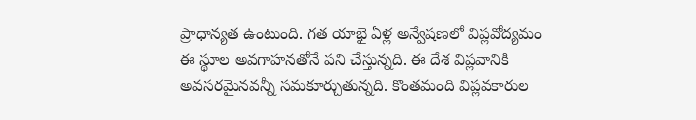ప్రాధాన్యత ఉంటుంది. గత యాభై ఏళ్ల అన్వేషణలో విప్లవోద్యమం ఈ స్థూల అవగాహనతోనే పని చేస్తున్నది. ఈ దేశ విప్లవానికి అవసరమైనవన్నీ సమకూర్చుతున్నది. కొంతమంది విప్లవకారుల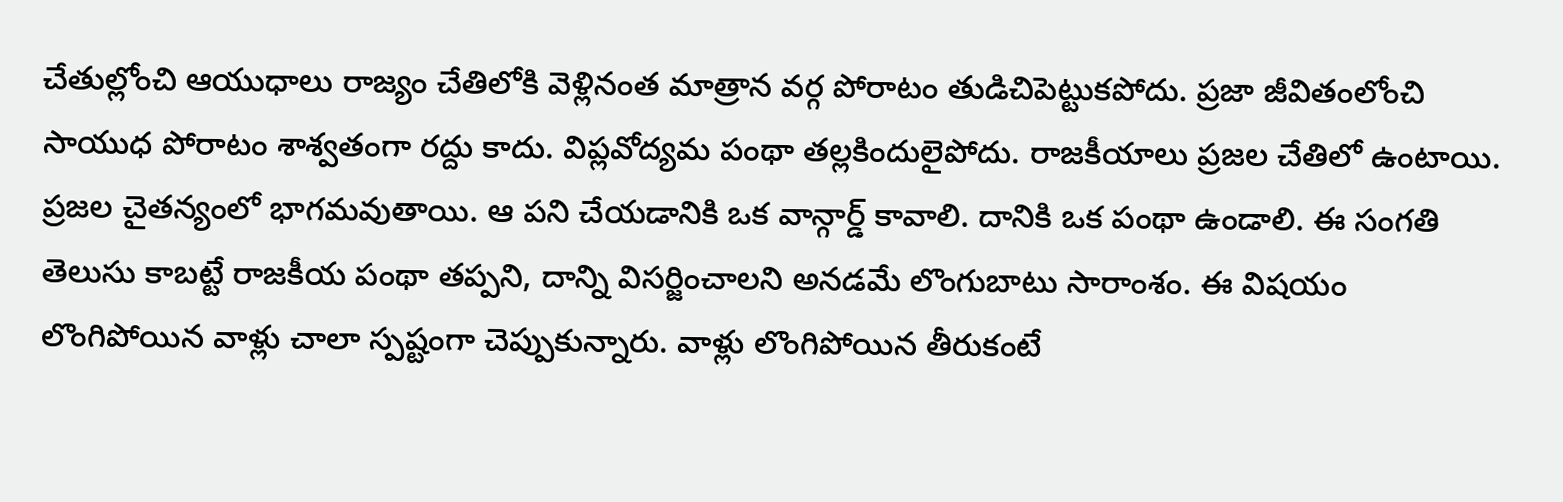చేతుల్లోంచి ఆయుధాలు రాజ్యం చేతిలోకి వెళ్లినంత మాత్రాన వర్గ పోరాటం తుడిచిపెట్టుకపోదు. ప్రజా జీవితంలోంచి సాయుధ పోరాటం శాశ్వతంగా రద్దు కాదు. విప్లవోద్యమ పంథా తల్లకిందులైపోదు. రాజకీయాలు ప్రజల చేతిలో ఉంటాయి. ప్రజల చైతన్యంలో భాగమవుతాయి. ఆ పని చేయడానికి ఒక వాన్గార్డ్ కావాలి. దానికి ఒక పంథా ఉండాలి. ఈ సంగతి తెలుసు కాబట్టే రాజకీయ పంథా తప్పని, దాన్ని విసర్జించాలని అనడమే లొంగుబాటు సారాంశం. ఈ విషయం లొంగిపోయిన వాళ్లు చాలా స్పష్టంగా చెప్పుకున్నారు. వాళ్లు లొంగిపోయిన తీరుకంటే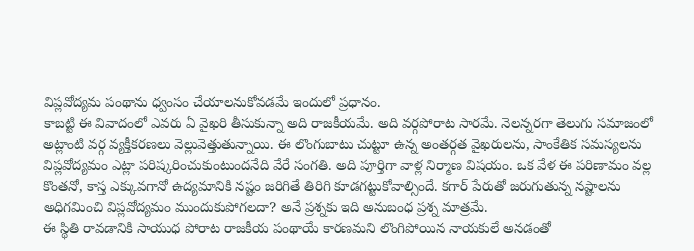విప్లవోద్యమ పంథాను ధ్వంసం చేయాలనుకోవడమే ఇందులో ప్రధానం.
కాబట్టి ఈ వివాదంలో ఎవరు ఏ వైఖరి తీసుకున్నా అది రాజకీయమే. అది వర్గపోరాట సారమే. నెలన్నరగా తెలుగు సమాజంలో అట్లాంటి వర్గ వ్యక్తీకరణలు వెల్లువెత్తుతున్నాయి. ఈ లొంగుబాటు చుట్టూ ఉన్న అంతర్గత వైఖరులను, సాంకేతిక సమస్యలను విప్లవోద్యమం ఎట్లా పరిష్కరించుకుంటుందనేది వేరే సంగతి. అది పూర్తిగా వాళ్ల నిర్మాణ విషయం. ఒక వేళ ఈ పరిణామం వల్ల కొంతనో, కాస్త ఎక్కువగానో ఉద్యమానికి నష్టం జరిగితే తిరిగి కూడగట్టుకోవాల్సిందే. కగార్ పేరుతో జరుగుతున్న నష్టాలను అధిగమించి విప్లవోద్యమం ముందుకుపోగలదా? అనే ప్రశ్నకు ఇది అనుబంధ ప్రశ్న మాత్రమే.
ఈ స్థితి రావడానికి సాయుధ పోరాట రాజకీయ పంథాయే కారణమని లొంగిపోయిన నాయకులే అనడంతో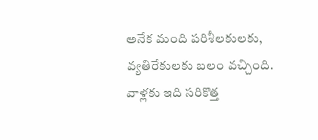అనేక మంది పరిశీలకులకు, వ్యతిరేకులకు బలం వచ్చింది. వాళ్లకు ఇది సరికొత్త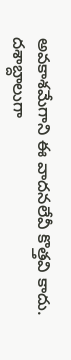అవకాశమేగాని ఈ వాదనలేవీ కొత్తవి కాదు. దశాబ్దాలుగా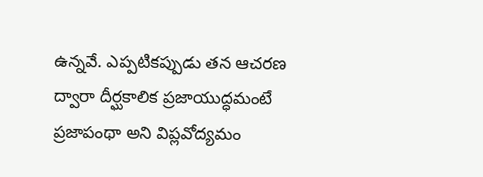ఉన్నవే. ఎప్పటికప్పుడు తన ఆచరణ ద్వారా దీర్ఘకాలిక ప్రజాయుద్ధమంటే ప్రజాపంథా అని విప్లవోద్యమం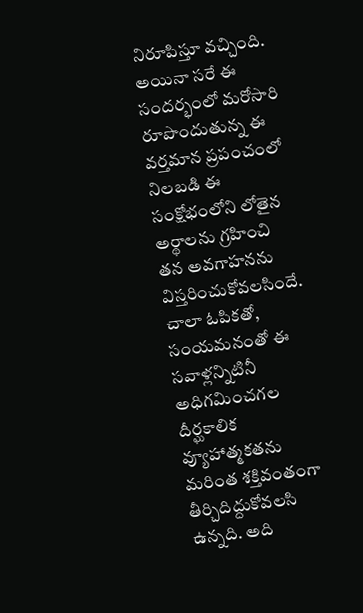నిరూపిస్తూ వచ్చింది. అయినా సరే ఈ సందర్భంలో మరోసారి రూపొందుతున్న ఈ వర్తమాన ప్రపంచంలో నిలబడి ఈ సంక్షోభంలోని లోతైన అర్థాలను గ్రహించి తన అవగాహనను విస్తరించుకోవలసిందే. చాలా ఓపికతో, సంయమనంతో ఈ సవాళ్లన్నిటినీ అధిగమించగల దీర్ఘకాలిక వ్యూహాత్మకతను మరింత శక్తివంతంగా తీర్చిదిద్దుకోవలసి ఉన్నది. అది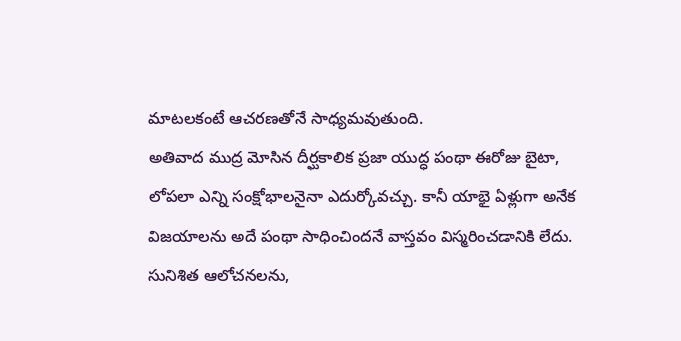మాటలకంటే ఆచరణతోనే సాధ్యమవుతుంది.
అతివాద ముద్ర మోసిన దీర్ఘకాలిక ప్రజా యుద్ధ పంథా ఈరోజు బైటా, లోపలా ఎన్ని సంక్షోభాలనైనా ఎదుర్కోవచ్చు. కానీ యాభై ఏళ్లుగా అనేక విజయాలను అదే పంథా సాధించిందనే వాస్తవం విస్మరించడానికి లేదు. సునిశిత ఆలోచనలను,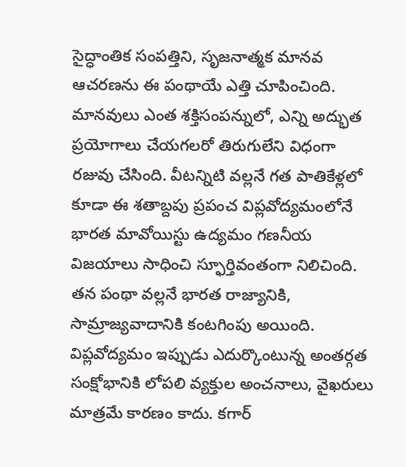సైద్ధాంతిక సంపత్తిని, సృజనాత్మక మానవ ఆచరణను ఈ పంథాయే ఎత్తి చూపించింది. మానవులు ఎంత శక్తిసంపన్నులో, ఎన్ని అద్భుత ప్రయోగాలు చేయగలరో తిరుగులేని విధంగా రజువు చేసింది. వీటన్నిటి వల్లనే గత పాతికేళ్లలో కూడా ఈ శతాబ్దపు ప్రపంచ విప్లవోద్యమంలోనే భారత మావోయిస్టు ఉద్యమం గణనీయ విజయాలు సాధించి స్ఫూర్తివంతంగా నిలిచింది. తన పంథా వల్లనే భారత రాజ్యానికి, సామ్రాజ్యవాదానికి కంటగింపు అయింది. విప్లవోద్యమం ఇప్పుడు ఎదుర్కొంటున్న అంతర్గత సంక్షోభానికి లోపలి వ్యక్తుల అంచనాలు, వైఖరులు మాత్రమే కారణం కాదు. కగార్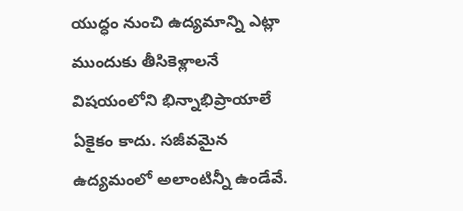యుద్ధం నుంచి ఉద్యమాన్ని ఎట్లా ముందుకు తీసికెళ్లాలనే విషయంలోని భిన్నాభిప్రాయాలే ఏకైకం కాదు. సజీవమైన ఉద్యమంలో అలాంటిన్నీ ఉండేవే.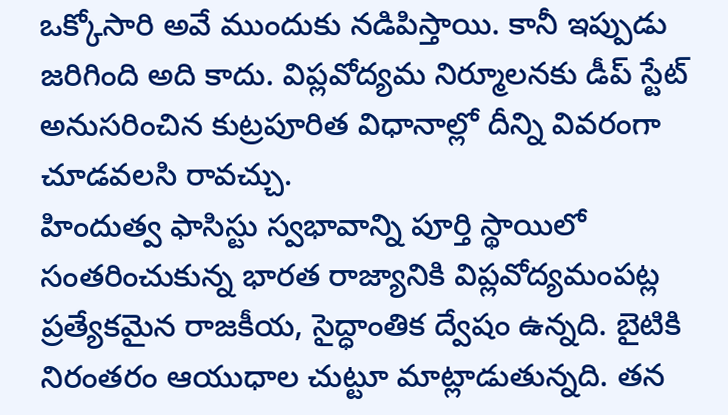ఒక్కోసారి అవే ముందుకు నడిపిస్తాయి. కానీ ఇప్పుడు జరిగింది అది కాదు. విప్లవోద్యమ నిర్మూలనకు డీప్ స్టేట్ అనుసరించిన కుట్రపూరిత విధానాల్లో దీన్ని వివరంగా చూడవలసి రావచ్చు.
హిందుత్వ ఫాసిస్టు స్వభావాన్ని పూర్తి స్థాయిలో సంతరించుకున్న భారత రాజ్యానికి విప్లవోద్యమంపట్ల ప్రత్యేకమైన రాజకీయ, సైద్ధాంతిక ద్వేషం ఉన్నది. బైటికి నిరంతరం ఆయుధాల చుట్టూ మాట్లాడుతున్నది. తన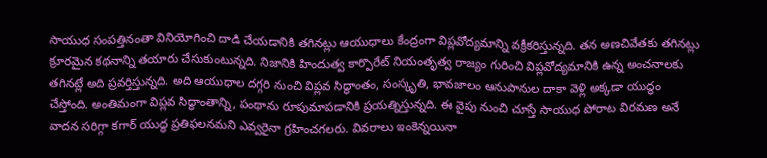సాయుధ సంపత్తినంతా వినియోగించి దాడి చేయడానికి తగినట్లు ఆయుధాలు కేంద్రంగా విప్లవోద్యమాన్ని వక్రీకరిస్తున్నది. తన అణచివేతకు తగినట్లు క్రూరమైన కథనాన్ని తయారు చేసుకుంటున్నది. నిజానికి హిందుత్వ కార్పొరేట్ నియంతృత్వ రాజ్యం గురించి విప్లవోద్యమానికి ఉన్న అంచనాలకు తగినట్లే అది ప్రవర్తిస్తున్నది. అది ఆయుధాల దగ్గరి నుంచి విప్లవ సిద్ధాంతం, సంస్కృతి, భావజాలం ఆనుపానుల దాకా వెళ్లి అక్కడా యుద్ధం చేస్తోంది. అంతిమంగా విప్లవ సిద్ధాంతాన్ని, పంథాను రూపుమాపడానికి ప్రయత్నిస్తున్నది. ఈ వైపు నుంచి చూస్తే సాయుధ పోరాట విరమణ అనే వాదన సరిగ్గా కగార్ యుద్ధ ప్రతిఫలనమని ఎవ్వరైనా గ్రహించగలరు. వివరాలు ఇంకెన్నయినా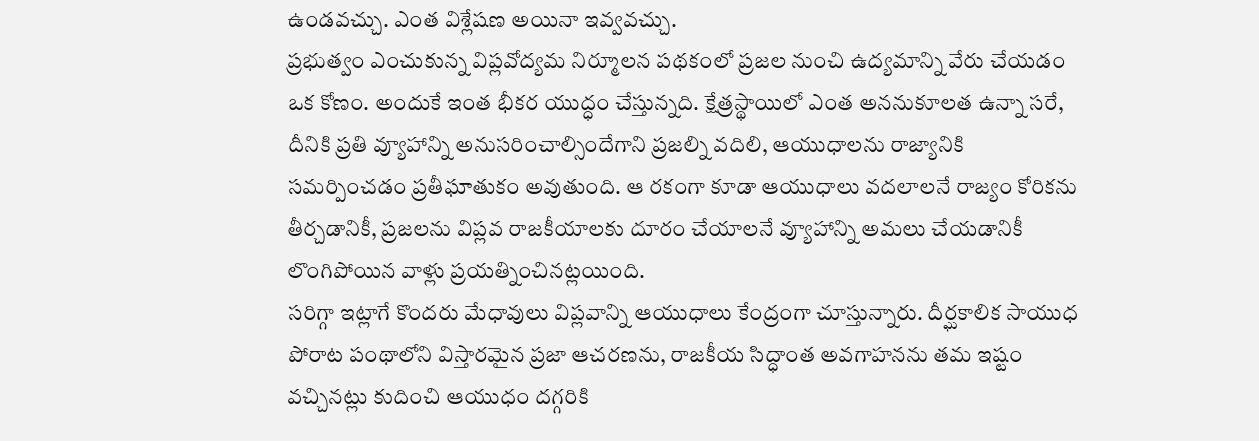ఉండవచ్చు. ఎంత విశ్లేషణ అయినా ఇవ్వవచ్చు.
ప్రభుత్వం ఎంచుకున్న విప్లవోద్యమ నిర్మూలన పథకంలో ప్రజల నుంచి ఉద్యమాన్ని వేరు చేయడం ఒక కోణం. అందుకే ఇంత భీకర యుద్ధం చేస్తున్నది. క్షేత్రస్థాయిలో ఎంత అననుకూలత ఉన్నా సరే, దీనికి ప్రతి వ్యూహాన్ని అనుసరించాల్సిందేగాని ప్రజల్ని వదిలి, ఆయుధాలను రాజ్యానికి సమర్పించడం ప్రతీఘాతుకం అవుతుంది. ఆ రకంగా కూడా ఆయుధాలు వదలాలనే రాజ్యం కోరికను తీర్చడానికీ, ప్రజలను విప్లవ రాజకీయాలకు దూరం చేయాలనే వ్యూహాన్ని అమలు చేయడానికీ లొంగిపోయిన వాళ్లు ప్రయత్నించినట్లయింది.
సరిగ్గా ఇట్లాగే కొందరు మేధావులు విప్లవాన్ని ఆయుధాలు కేంద్రంగా చూస్తున్నారు. దీర్ఘకాలిక సాయుధ పోరాట పంథాలోని విస్తారమైన ప్రజా ఆచరణను, రాజకీయ సిద్ధాంత అవగాహనను తమ ఇష్టం వచ్చినట్లు కుదించి ఆయుధం దగ్గరికి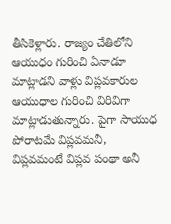తీసికెళ్లారు. రాజ్యం చేతిలోని ఆయుధం గురించి ఏనాడూ మాట్లాడని వాళ్లు విప్లవకారుల ఆయుధాల గురించి విరివిగా మాట్లాడుతున్నారు. పైగా సాయుధ పోరాటమే విప్లవమనీ, విప్లవమంటే విప్లవ పంథా అనీ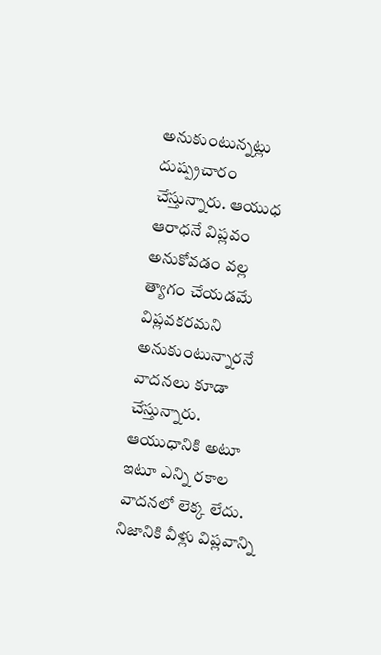అనుకుంటున్నట్లు దుష్ప్రచారం చేస్తున్నారు. ఆయుధ ఆరాధనే విప్లవం అనుకోవడం వల్ల త్యాగం చేయడమే విప్లవకరమని అనుకుంటున్నారనే వాదనలు కూడా చేస్తున్నారు. ఆయుధానికి అటూ ఇటూ ఎన్ని రకాల వాదనలో లెక్క లేదు. నిజానికి వీళ్లు విప్లవాన్ని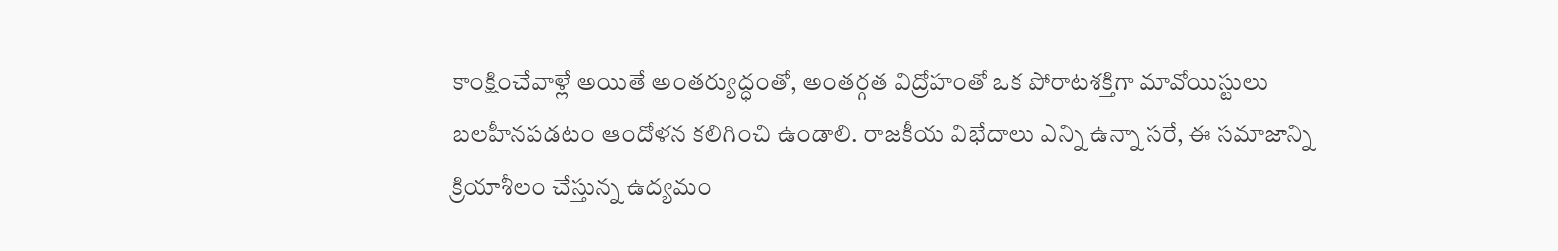కాంక్షించేవాళ్లే అయితే అంతర్యుద్ధంతో, అంతర్గత విద్రోహంతో ఒక పోరాటశక్తిగా మావోయిస్టులు బలహీనపడటం ఆందోళన కలిగించి ఉండాలి. రాజకీయ విభేదాలు ఎన్ని ఉన్నా సరే, ఈ సమాజాన్ని క్రియాశీలం చేస్తున్న ఉద్యమం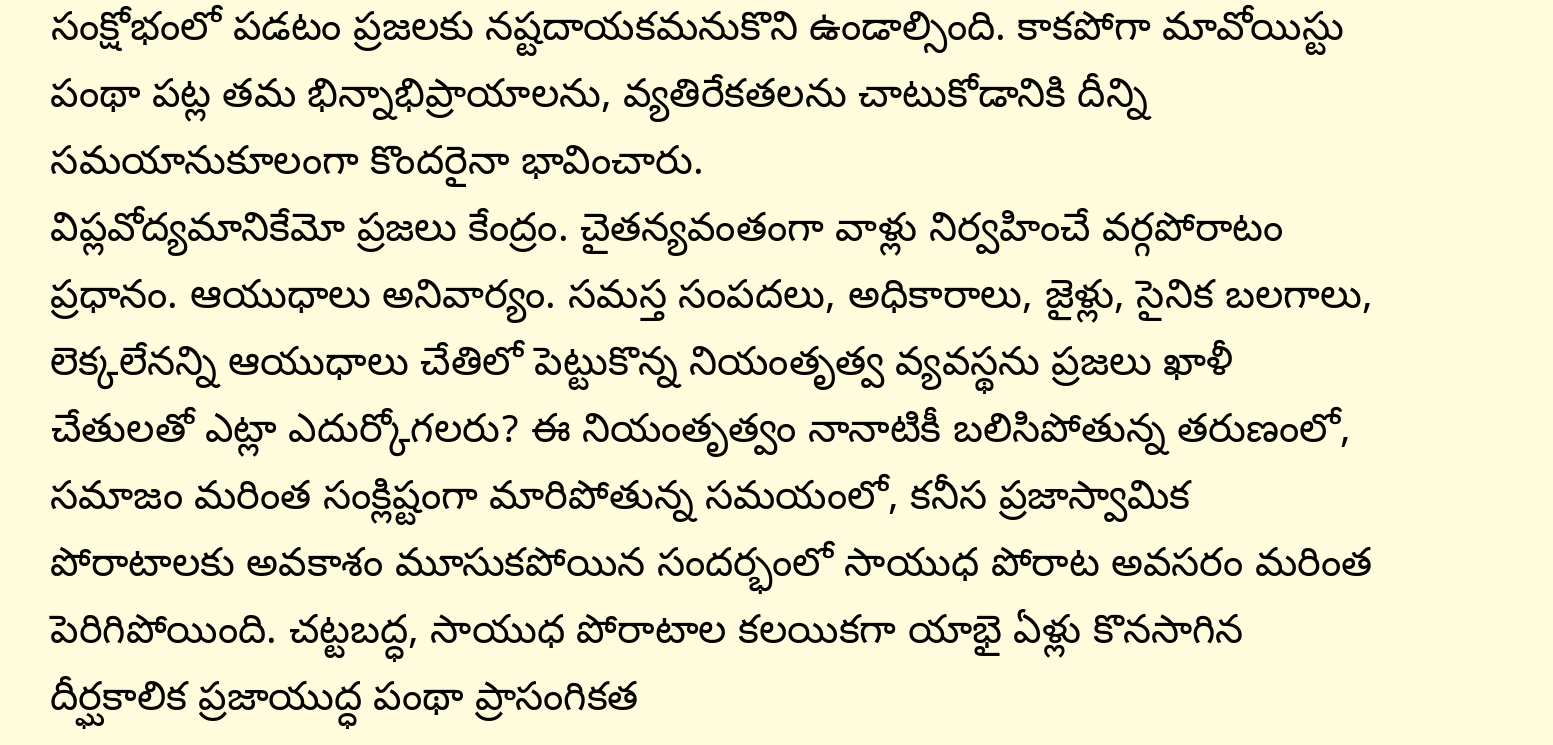సంక్షోభంలో పడటం ప్రజలకు నష్టదాయకమనుకొని ఉండాల్సింది. కాకపోగా మావోయిస్టు పంథా పట్ల తమ భిన్నాభిప్రాయాలను, వ్యతిరేకతలను చాటుకోడానికి దీన్ని సమయానుకూలంగా కొందరైనా భావించారు.
విప్లవోద్యమానికేమో ప్రజలు కేంద్రం. చైతన్యవంతంగా వాళ్లు నిర్వహించే వర్గపోరాటం ప్రధానం. ఆయుధాలు అనివార్యం. సమస్త సంపదలు, అధికారాలు, జైళ్లు, సైనిక బలగాలు, లెక్కలేనన్ని ఆయుధాలు చేతిలో పెట్టుకొన్న నియంతృత్వ వ్యవస్థను ప్రజలు ఖాళీ చేతులతో ఎట్లా ఎదుర్కోగలరు? ఈ నియంతృత్వం నానాటికీ బలిసిపోతున్న తరుణంలో, సమాజం మరింత సంక్లిష్టంగా మారిపోతున్న సమయంలో, కనీస ప్రజాస్వామిక పోరాటాలకు అవకాశం మూసుకపోయిన సందర్భంలో సాయుధ పోరాట అవసరం మరింత పెరిగిపోయింది. చట్టబద్ధ, సాయుధ పోరాటాల కలయికగా యాభై ఏళ్లు కొనసాగిన దీర్ఘకాలిక ప్రజాయుద్ధ పంథా ప్రాసంగికత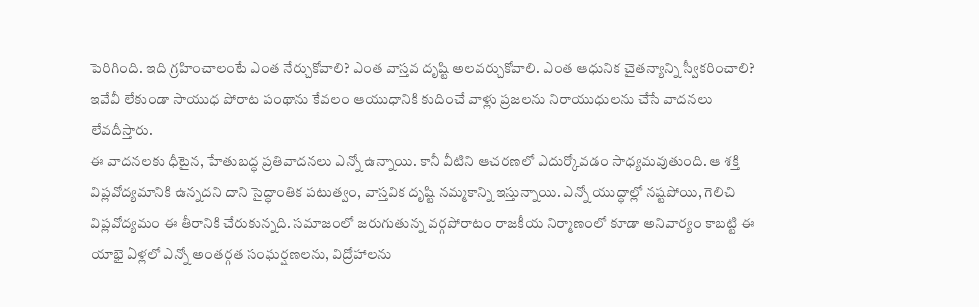పెరిగింది. ఇది గ్రహించాలంటే ఎంత నేర్చుకోవాలి? ఎంత వాస్తవ దృష్టి అలవర్చుకోవాలి. ఎంత ఆధునిక చైతన్యాన్ని స్వీకరించాలి? ఇవేవీ లేకుండా సాయుధ పోరాట పంథాను కేవలం ఆయుధానికి కుదించే వాళ్లు ప్రజలను నిరాయుధులను చేసే వాదనలు లేవదీస్తారు.
ఈ వాదనలకు ధీటైన, హేతుబద్ధ ప్రతివాదనలు ఎన్నో ఉన్నాయి. కానీ వీటిని ఆచరణలో ఎదుర్కోవడం సాధ్యమవుతుంది. ఆ శక్తి విప్లవోద్యమానికి ఉన్నదని దాని సైద్ధాంతిక పటుత్వం, వాస్తవిక దృష్టి నమ్మకాన్ని ఇస్తున్నాయి. ఎన్నో యుద్ధాల్లో నష్టపోయి, గెలిచి విప్లవోద్యమం ఈ తీరానికి చేరుకున్నది. సమాజంలో జరుగుతున్న వర్గపోరాటం రాజకీయ నిర్మాణంలో కూడా అనివార్యం కాబట్టి ఈ యాభై ఏళ్లలో ఎన్నో అంతర్గత సంఘర్షణలను, విద్రోహాలను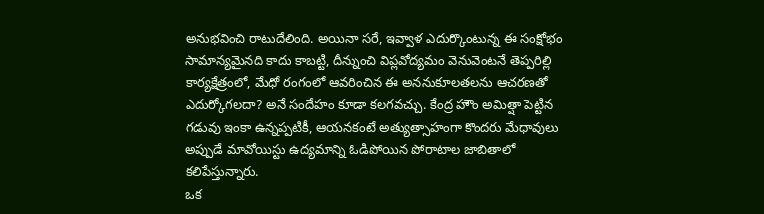అనుభవించి రాటుదేలింది. అయినా సరే, ఇవ్వాళ ఎదుర్కొంటున్న ఈ సంక్షోభం సామాన్యమైనది కాదు కాబట్టి, దీన్నుంచి విప్లవోద్యమం వెనువెంటనే తెప్పరిల్లి కార్యక్షేత్రంలో, మేధో రంగంలో ఆవరించిన ఈ అననుకూలతలను ఆచరణతో ఎదుర్కోగలదా? అనే సందేహం కూడా కలగవచ్చు. కేంద్ర హౌం అమిత్షా పెట్టిన గడువు ఇంకా ఉన్నప్పటికీ, ఆయనకంటే అత్యుత్సాహంగా కొందరు మేధావులు అప్పుడే మావోయిస్టు ఉద్యమాన్ని ఓడిపోయిన పోరాటాల జాబితాలో కలిపేస్తున్నారు.
ఒక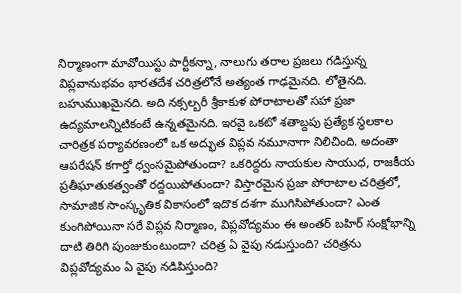నిర్మాణంగా మావోయిస్టు పార్టీకన్నా, నాలుగు తరాల ప్రజలు గడిస్తున్న విప్లవానుభవం భారతదేశ చరిత్రలోనే అత్యంత గాఢమైనది. లోతైనది. బహుముఖమైనది. అది నక్సల్బరీ శ్రీకాకుళ పోరాటాలతో సహా ప్రజా ఉద్యమాలన్నిటికంటే ఉన్నతమైనది. ఇరవై ఒకటో శతాబ్దపు ప్రత్యేక స్థలకాల చారిత్రక పర్యావరణంలో ఒక అద్భుత విప్లవ నమూనాగా నిలిచింది. అదంతా ఆపరేషన్ కగార్తో ధ్వంసమైపోతుందా? ఒకరిద్దరు నాయకుల సాయుధ, రాజకీయ ప్రతీఘాతుకత్వంతో రద్దయిపోతుందా? విస్తారమైన ప్రజా పోరాటాల చరిత్రలో, సామాజిక సాంస్కృతిక వికాసంలో ఇదొక దశగా ముగిసిపోతుందా? ఎంత కుంగిపోయినా సరే విప్లవ నిర్మాణం, విప్లవోద్యమం ఈ అంతర్ బహిర్ సంక్షోభాన్ని దాటి తిరిగి పుంజుకుంటుందా? చరిత్ర ఏ వైపు నడుస్తుంది? చరిత్రను విప్లవోద్యమం ఏ వైపు నడిపిస్తుంది?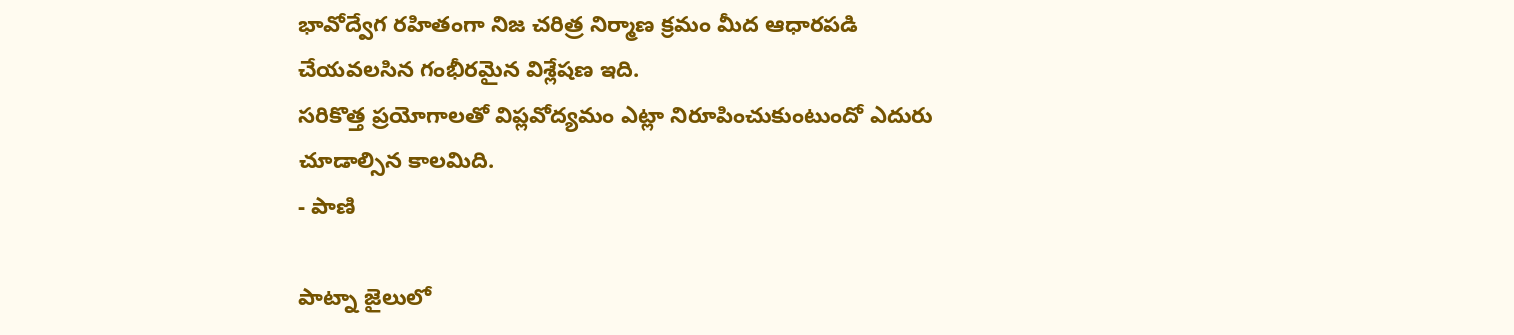భావోద్వేగ రహితంగా నిజ చరిత్ర నిర్మాణ క్రమం మీద ఆధారపడి చేయవలసిన గంభీరమైన విశ్లేషణ ఇది.
సరికొత్త ప్రయోగాలతో విప్లవోద్యమం ఎట్లా నిరూపించుకుంటుందో ఎదురు చూడాల్సిన కాలమిది.
- పాణి

పాట్నా జైలులో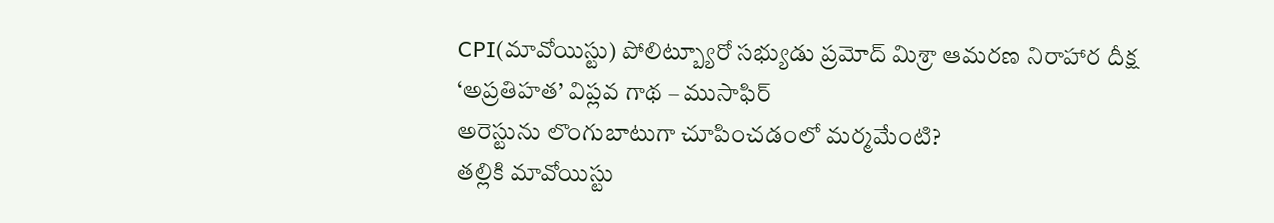CPI(మావోయిస్టు) పోలిట్బ్యూరో సభ్యుడు ప్రమోద్ మిశ్రా ఆమరణ నిరాహార దీక్ష
‘అప్రతిహత’ విప్లవ గాథ – ముసాఫిర్
అరెస్టును లొంగుబాటుగా చూపించడంలో మర్మమేంటి?
తల్లికి మావోయిస్టు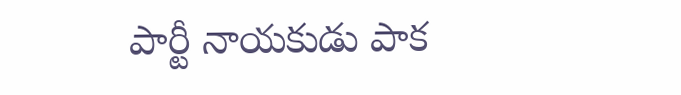పార్టీ నాయకుడు పాక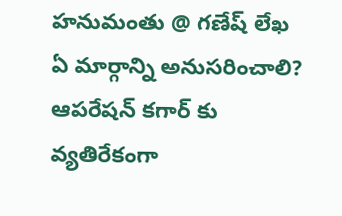హనుమంతు @ గణేష్ లేఖ
ఏ మార్గాన్ని అనుసరించాలి?
ఆపరేషన్ కగార్ కు వ్యతిరేకంగా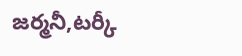జర్మనీ,టర్కీ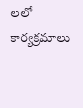లలో కార్యక్రమాలు